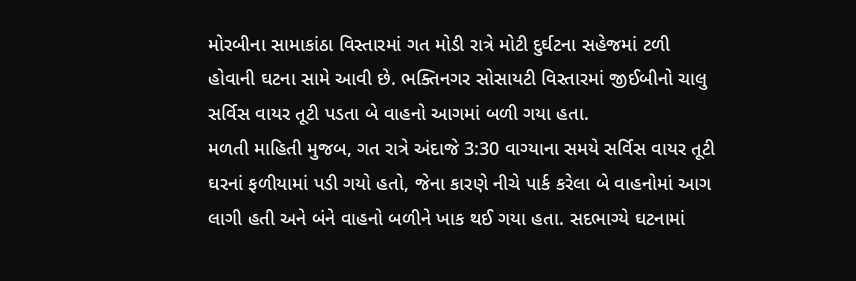મોરબીના સામાકાંઠા વિસ્તારમાં ગત મોડી રાત્રે મોટી દુર્ઘટના સહેજમાં ટળી હોવાની ઘટના સામે આવી છે. ભક્તિનગર સોસાયટી વિસ્તારમાં જીઈબીનો ચાલુ સર્વિસ વાયર તૂટી પડતા બે વાહનો આગમાં બળી ગયા હતા.
મળતી માહિતી મુજબ, ગત રાત્રે અંદાજે 3:30 વાગ્યાના સમયે સર્વિસ વાયર તૂટી ઘરનાં ફળીયામાં પડી ગયો હતો, જેના કારણે નીચે પાર્ક કરેલા બે વાહનોમાં આગ લાગી હતી અને બંને વાહનો બળીને ખાક થઈ ગયા હતા. સદભાગ્યે ઘટનામાં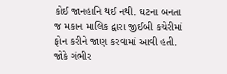કોઈ જાનહાનિ થઈ નથી. ઘટના બનતા જ મકાન માલિક દ્વારા જીઈબી કચેરીમાં ફોન કરીને જાણ કરવામાં આવી હતી. જોકે ગંભીર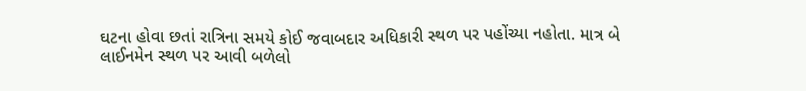ઘટના હોવા છતાં રાત્રિના સમયે કોઈ જવાબદાર અધિકારી સ્થળ પર પહોંચ્યા નહોતા. માત્ર બે લાઈનમેન સ્થળ પર આવી બળેલો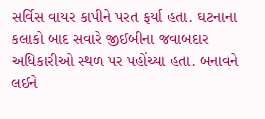સર્વિસ વાયર કાપીને પરત ફર્યા હતા. ઘટનાના કલાકો બાદ સવારે જીઈબીના જવાબદાર અધિકારીઓ સ્થળ પર પહોંચ્યા હતા. બનાવને લઈને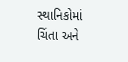સ્થાનિકોમાં ચિંતા અને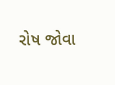રોષ જોવા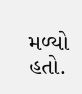મળ્યો હતો.